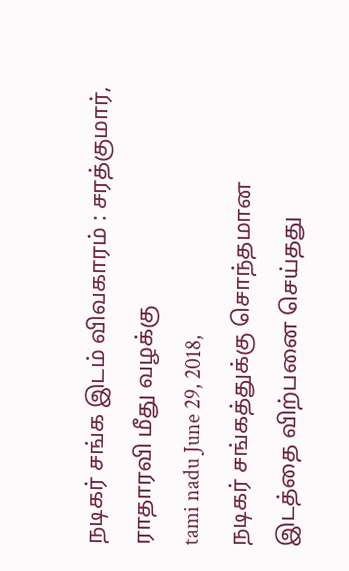நடிகர் சங்க இடம் விவகாரம் : சரத்குமார், ராதாரவி மீது வழக்கு
tami nadu June 29, 2018,
நடிகர் சங்கத்துக்கு சொந்தமான இடத்தை விற்பனை செய்தது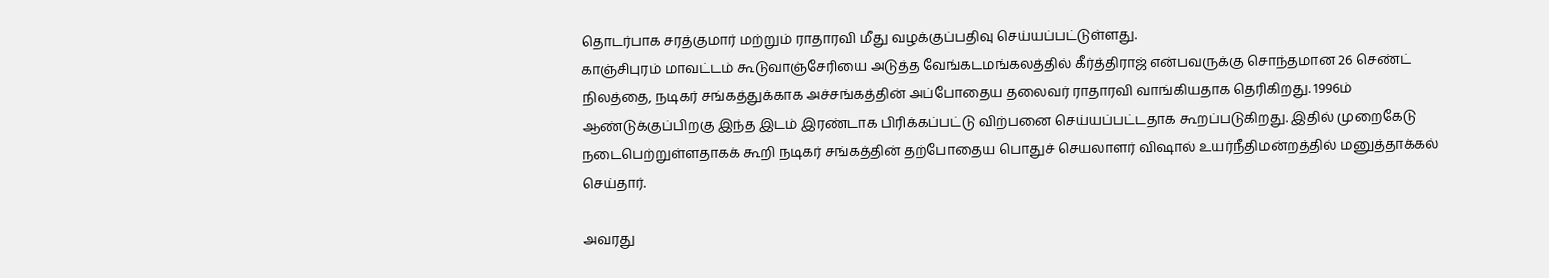தொடர்பாக சரத்குமார் மற்றும் ராதாரவி மீது வழக்குப்பதிவு செய்யப்பட்டுள்ளது.
காஞ்சிபுரம் மாவட்டம் கூடுவாஞ்சேரியை அடுத்த வேங்கடமங்கலத்தில் கீர்த்திராஜ் என்பவருக்கு சொந்தமான 26 செண்ட் நிலத்தை, நடிகர் சங்கத்துக்காக அச்சங்கத்தின் அப்போதைய தலைவர் ராதாரவி வாங்கியதாக தெரிகிறது. 1996ம் ஆண்டுக்குப்பிறகு இந்த இடம் இரண்டாக பிரிக்கப்பட்டு விற்பனை செய்யப்பட்டதாக கூறப்படுகிறது. இதில் முறைகேடு நடைபெற்றுள்ளதாகக் கூறி நடிகர் சங்கத்தின் தற்போதைய பொதுச் செயலாளர் விஷால் உயர்நீதிமன்றத்தில் மனுத்தாக்கல் செய்தார்.

அவரது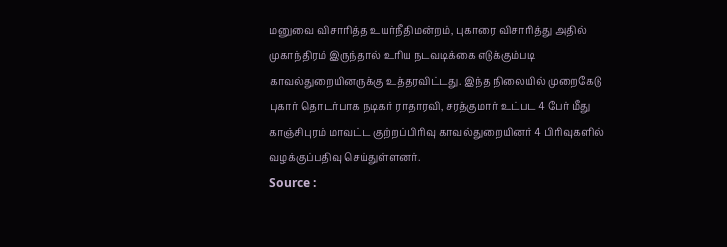மனுவை விசாரித்த உயர்நீதிமன்றம், புகாரை விசாரித்து அதில் முகாந்திரம் இருந்தால் உரிய நடவடிக்கை எடுக்கும்படி காவல்துறையினருக்கு உத்தரவிட்டது. இந்த நிலையில் முறைகேடு புகார் தொடர்பாக நடிகர் ராதாரவி, சரத்குமார் உட்பட 4 பேர் மீது காஞ்சிபுரம் மாவட்ட குற்றப்பிரிவு காவல்துறையினர் 4 பிரிவுகளில் வழக்குப்பதிவு செய்துள்ளனர்.
Source :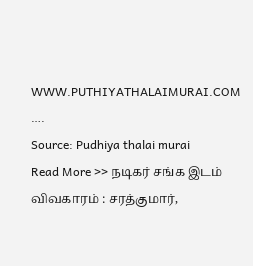WWW.PUTHIYATHALAIMURAI.COM
….
Source: Pudhiya thalai murai
Read More >> நடிகர் சங்க இடம் விவகாரம் : சரத்குமார்,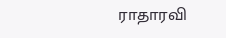ராதாரவி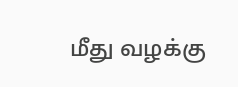மீது வழக்கு